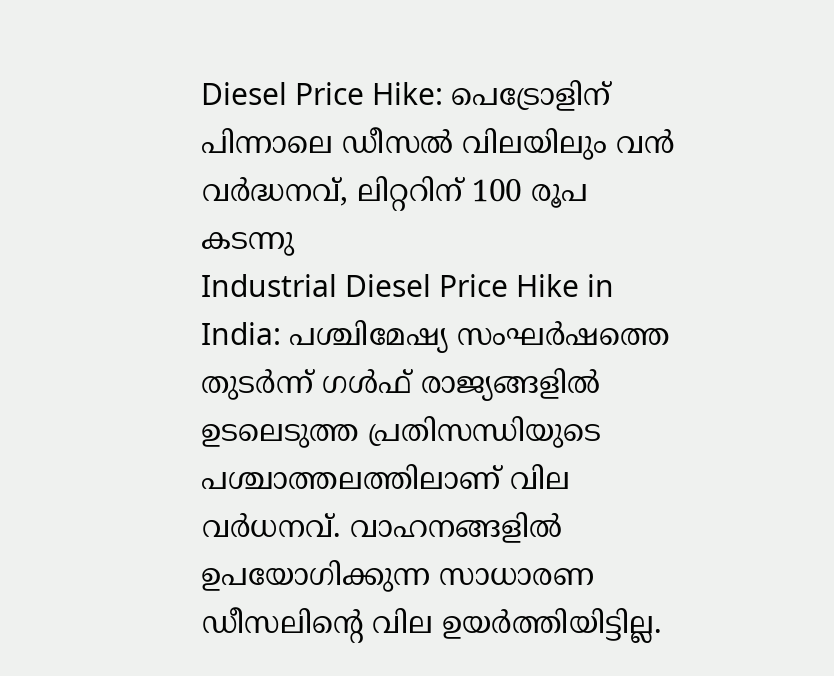Diesel Price Hike: പെട്രോളിന് പിന്നാലെ ഡീസൽ വിലയിലും വൻ വർദ്ധനവ്, ലിറ്ററിന് 100 രൂപ കടന്നു
Industrial Diesel Price Hike in India: പശ്ചിമേഷ്യ സംഘർഷത്തെ തുടർന്ന് ഗൾഫ് രാജ്യങ്ങളിൽ ഉടലെടുത്ത പ്രതിസന്ധിയുടെ പശ്ചാത്തലത്തിലാണ് വില വർധനവ്. വാഹനങ്ങളിൽ ഉപയോഗിക്കുന്ന സാധാരണ ഡീസലിന്റെ വില ഉയർത്തിയിട്ടില്ല.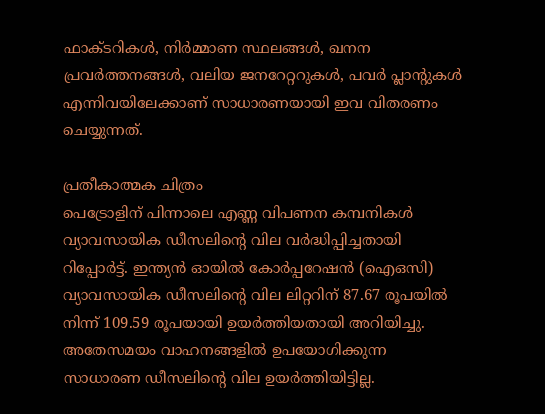ഫാക്ടറികൾ, നിർമ്മാണ സ്ഥലങ്ങൾ, ഖനന പ്രവർത്തനങ്ങൾ, വലിയ ജനറേറ്ററുകൾ, പവർ പ്ലാന്റുകൾ എന്നിവയിലേക്കാണ് സാധാരണയായി ഇവ വിതരണം ചെയ്യുന്നത്.

പ്രതീകാത്മക ചിത്രം
പെട്രോളിന് പിന്നാലെ എണ്ണ വിപണന കമ്പനികൾ വ്യാവസായിക ഡീസലിന്റെ വില വർദ്ധിപ്പിച്ചതായി റിപ്പോർട്ട്. ഇന്ത്യൻ ഓയിൽ കോർപ്പറേഷൻ (ഐഒസി) വ്യാവസായിക ഡീസലിന്റെ വില ലിറ്ററിന് 87.67 രൂപയിൽ നിന്ന് 109.59 രൂപയായി ഉയർത്തിയതായി അറിയിച്ചു. അതേസമയം വാഹനങ്ങളിൽ ഉപയോഗിക്കുന്ന സാധാരണ ഡീസലിന്റെ വില ഉയർത്തിയിട്ടില്ല.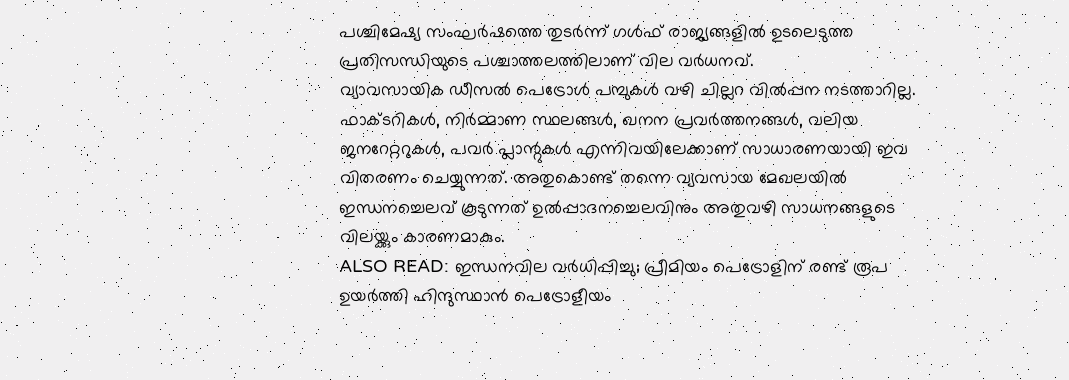പശ്ചിമേഷ്യ സംഘർഷത്തെ തുടർന്ന് ഗൾഫ് രാജ്യങ്ങളിൽ ഉടലെടുത്ത പ്രതിസന്ധിയുടെ പശ്ചാത്തലത്തിലാണ് വില വർധനവ്.
വ്യാവസായിക ഡീസൽ പെട്രോൾ പമ്പുകൾ വഴി ചില്ലറ വിൽപ്പന നടത്താറില്ല. ഫാക്ടറികൾ, നിർമ്മാണ സ്ഥലങ്ങൾ, ഖനന പ്രവർത്തനങ്ങൾ, വലിയ ജനറേറ്ററുകൾ, പവർ പ്ലാന്റുകൾ എന്നിവയിലേക്കാണ് സാധാരണയായി ഇവ വിതരണം ചെയ്യുന്നത്. അതുകൊണ്ട് തന്നെ വ്യവസായ മേഖലയിൽ ഇന്ധനച്ചെലവ് കൂടുന്നത് ഉൽപ്പാദനച്ചെലവിനും അതുവഴി സാധനങ്ങളുടെ വിലയ്ക്കും കാരണമാകും.
ALSO READ: ഇന്ധനവില വർധിപ്പിച്ചു; പ്രീമിയം പെട്രോളിന് രണ്ട് രൂപ ഉയർത്തി ഹിന്ദുസ്ഥാൻ പെട്രോളീയം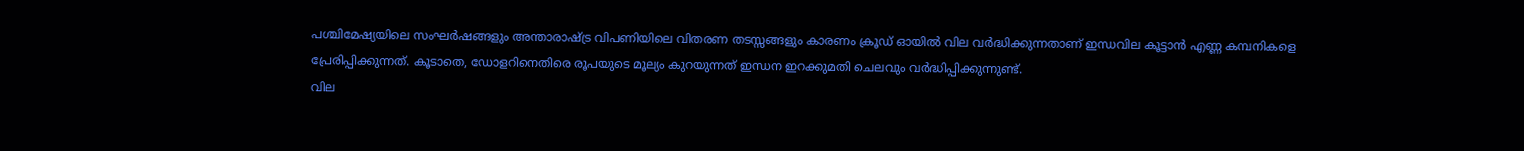പശ്ചിമേഷ്യയിലെ സംഘർഷങ്ങളും അന്താരാഷ്ട്ര വിപണിയിലെ വിതരണ തടസ്സങ്ങളും കാരണം ക്രൂഡ് ഓയിൽ വില വർദ്ധിക്കുന്നതാണ് ഇന്ധവില കൂട്ടാൻ എണ്ണ കമ്പനികളെ പ്രേരിപ്പിക്കുന്നത്. കൂടാതെ, ഡോളറിനെതിരെ രൂപയുടെ മൂല്യം കുറയുന്നത് ഇന്ധന ഇറക്കുമതി ചെലവും വർദ്ധിപ്പിക്കുന്നുണ്ട്.
വില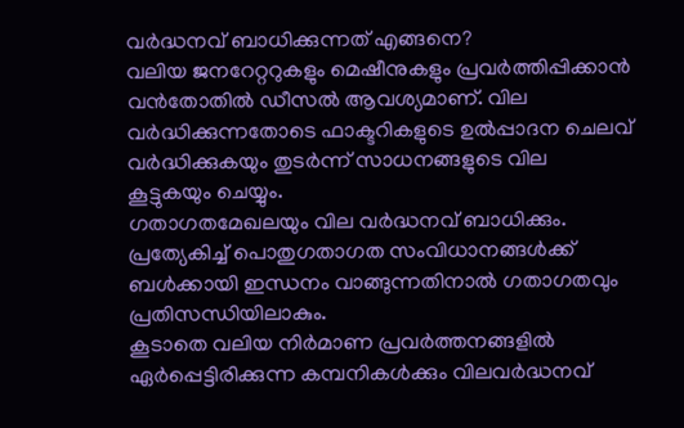വർദ്ധനവ് ബാധിക്കുന്നത് എങ്ങനെ?
വലിയ ജനറേറ്ററുകളും മെഷീനുകളും പ്രവർത്തിപ്പിക്കാൻ വൻതോതിൽ ഡീസൽ ആവശ്യമാണ്. വില വർദ്ധിക്കുന്നതോടെ ഫാക്ടറികളുടെ ഉൽപ്പാദന ചെലവ് വർദ്ധിക്കുകയും തുടർന്ന് സാധനങ്ങളുടെ വില കൂട്ടുകയും ചെയ്യും.
ഗതാഗതമേഖലയും വില വർദ്ധനവ് ബാധിക്കും. പ്രത്യേകിച്ച് പൊതുഗതാഗത സംവിധാനങ്ങൾക്ക് ബൾക്കായി ഇന്ധനം വാങ്ങുന്നതിനാൽ ഗതാഗതവും പ്രതിസന്ധിയിലാകും.
കൂടാതെ വലിയ നിർമാണ പ്രവർത്തനങ്ങളിൽ ഏർപ്പെട്ടിരിക്കുന്ന കമ്പനികൾക്കും വിലവർദ്ധനവ്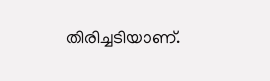തിരിച്ചടിയാണ്.